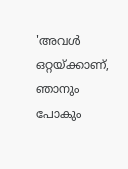'അവള്‍ ഒറ്റയ്ക്കാണ്, ഞാനും പോകും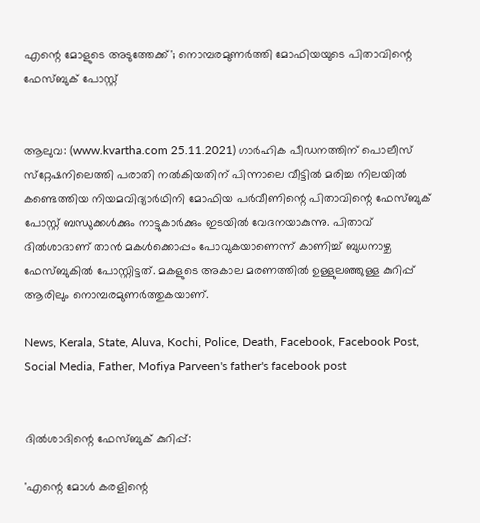എന്റെ മോളുടെ അടുത്തേക്ക്'; നൊമ്പരമുണര്‍ത്തി മോഫിയയുടെ പിതാവിന്റെ ഫേസ്ബുക് പോസ്റ്റ്


ആലുവ: (www.kvartha.com 25.11.2021) ഗാര്‍ഹിക പീഡനത്തിന് പൊലീസ് സ്‌റ്റേഷനിലെത്തി പരാതി നല്‍കിയതിന് പിന്നാലെ വീട്ടില്‍ മരിച്ച നിലയില്‍ കണ്ടെത്തിയ നിയമവിദ്യാര്‍ഥിനി മോഫിയ പര്‍വീണിന്റെ പിതാവിന്റെ ഫേസ്ബുക് പോസ്റ്റ് ബന്ധുക്കള്‍ക്കും നാട്ടുകാര്‍ക്കും ഇടയില്‍ വേദനയാകുന്നു. പിതാവ് ദില്‍ശാദാണ് താന്‍ മകള്‍ക്കൊപ്പം പോവുകയാണെന്ന് കാണിച്ച് ബുധനാഴ്ച ഫേസ്ബുകില്‍ പോസ്റ്റിട്ടത്. മകളുടെ അകാല മരണത്തില്‍ ഉള്ളുലഞ്ഞുള്ള കുറിപ്പ് ആരിലും നൊമ്പരമുണര്‍ത്തുകയാണ്.

News, Kerala, State, Aluva, Kochi, Police, Death, Facebook, Facebook Post, Social Media, Father, Mofiya Parveen's father's facebook post


ദില്‍ശാദിന്റെ ഫേസ്ബുക് കുറിപ്പ്:

'എന്റെ മോള്‍ കരളിന്റെ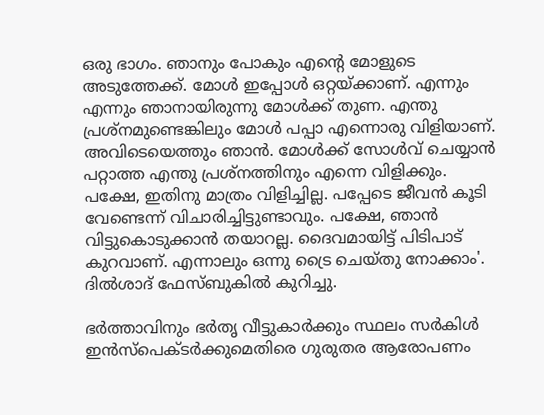ഒരു ഭാഗം. ഞാനും പോകും എന്റെ മോളുടെ അടുത്തേക്ക്. മോള്‍ ഇപ്പോള്‍ ഒറ്റയ്ക്കാണ്. എന്നും എന്നും ഞാനായിരുന്നു മോള്‍ക്ക് തുണ. എന്തു പ്രശ്‌നമുണ്ടെങ്കിലും മോള്‍ പപ്പാ എന്നൊരു വിളിയാണ്. അവിടെയെത്തും ഞാന്‍. മോള്‍ക്ക് സോള്‍വ് ചെയ്യാന്‍ പറ്റാത്ത എന്തു പ്രശ്‌നത്തിനും എന്നെ വിളിക്കും. പക്ഷേ, ഇതിനു മാത്രം വിളിച്ചില്ല. പപ്പേടെ ജീവന്‍ കൂടി വേണ്ടെന്ന് വിചാരിച്ചിട്ടുണ്ടാവും. പക്ഷേ, ഞാന്‍ വിട്ടുകൊടുക്കാന്‍ തയാറല്ല. ദൈവമായിട്ട് പിടിപാട് കുറവാണ്. എന്നാലും ഒന്നു ട്രൈ ചെയ്തു നോക്കാം'. ദില്‍ശാദ് ഫേസ്ബുകില്‍ കുറിച്ചു.

ഭര്‍ത്താവിനും ഭര്‍തൃ വീട്ടുകാര്‍ക്കും സ്ഥലം സര്‍കിള്‍ ഇന്‍സ്‌പെക്ടര്‍ക്കുമെതിരെ ഗുരുതര ആരോപണം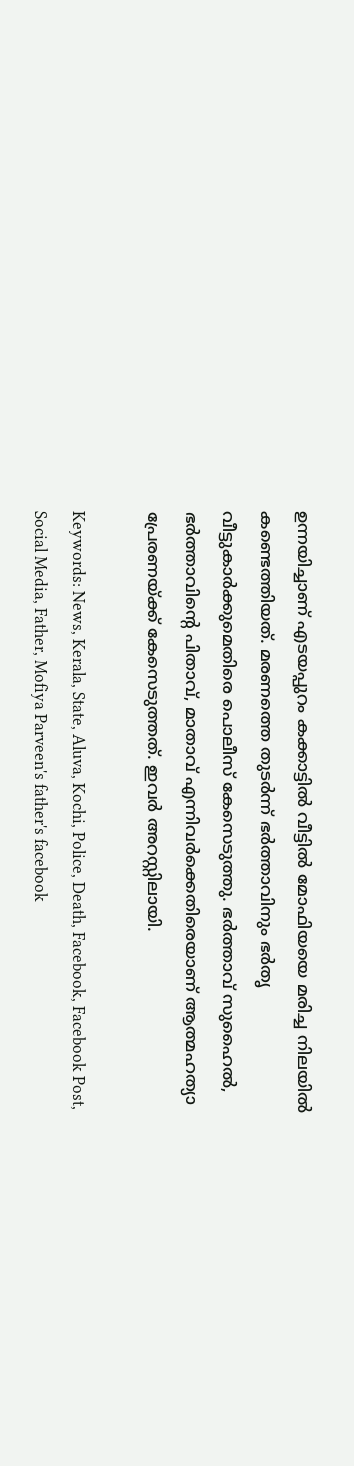ഉന്നയിച്ചാണ് എടയപ്പുറം കക്കാട്ടില്‍ വീട്ടില്‍ മോഫിയയെ മരിച്ച നിലയില്‍ കണ്ടെത്തിയത്. മരണത്തെ തുടര്‍ന്ന് ഭര്‍ത്താവിനും ഭര്‍തൃ വീട്ടുകാര്‍ക്കുമെതിരെ പൊലീസ് കേസെടുത്തു. ഭര്‍ത്താവ് സുഹൈല്‍, ഭര്‍ത്താവിന്റെ പിതാവ്, മാതാവ് എന്നിവര്‍ക്കെതിരെയാണ് ആത്മഹത്യാ പ്രേരണയ്ക്ക് കേസെടുത്തത്. ഇവര്‍ അറസ്റ്റിലായി.

Keywords: News, Kerala, State, Aluva, Kochi, Police, Death, Facebook, Facebook Post, Social Media, Father, Mofiya Parveen's father's facebook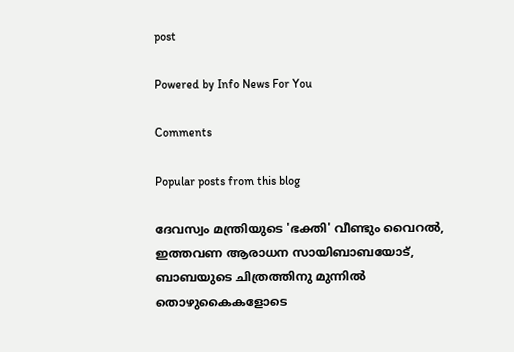post

Powered by Info News For You

Comments

Popular posts from this blog

ദേവസ്വം മന്ത്രിയുടെ 'ഭക്തി' വീണ്ടും വൈറല്‍, ഇത്തവണ ആരാധന സായിബാബയോട്, ബാബയുടെ ചിത്രത്തിനു മുന്നില്‍ തൊഴുകൈകളോടെ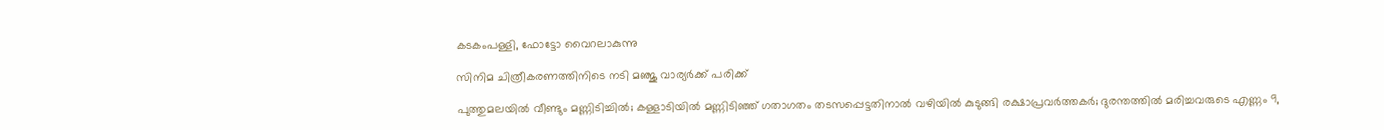കടകംപള്ളി, ഫോട്ടോ വൈറലാകുന്നു

സിനിമ ചിത്രീകരണത്തിനിടെ നടി മഞ്ജു വാര്യര്‍ക്ക് പരിക്ക്

പുത്തുമലയില്‍ വീണ്ടും മണ്ണിടിച്ചില്‍; കള്ളാടിയില്‍ മണ്ണിടിഞ്ഞ് ഗതാഗതം തടസപ്പെട്ടതിനാല്‍ വഴിയില്‍ കുടുങ്ങി രക്ഷാപ്രവര്‍ത്തകര്‍; ദുരന്തത്തില്‍ മരിച്ചവരുടെ എണ്ണം 9,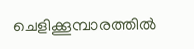ചെളിക്കൂമ്പാരത്തില്‍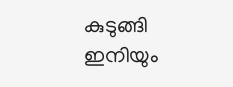കുടുങ്ങി ഇനിയും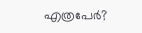എത്രപേര്‍?